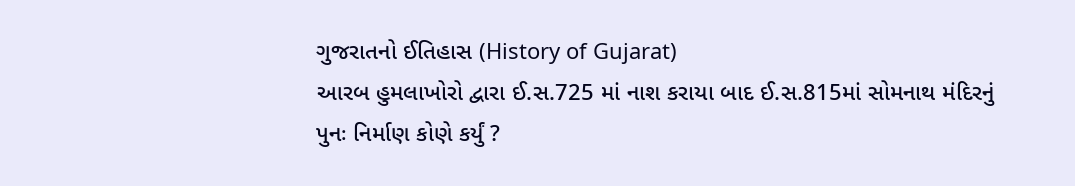ગુજરાતનો ઈતિહાસ (History of Gujarat)
આરબ હુમલાખોરો દ્વારા ઈ.સ.725 માં નાશ કરાયા બાદ ઈ.સ.815માં સોમનાથ મંદિરનું પુનઃ નિર્માણ કોણે કર્યું ?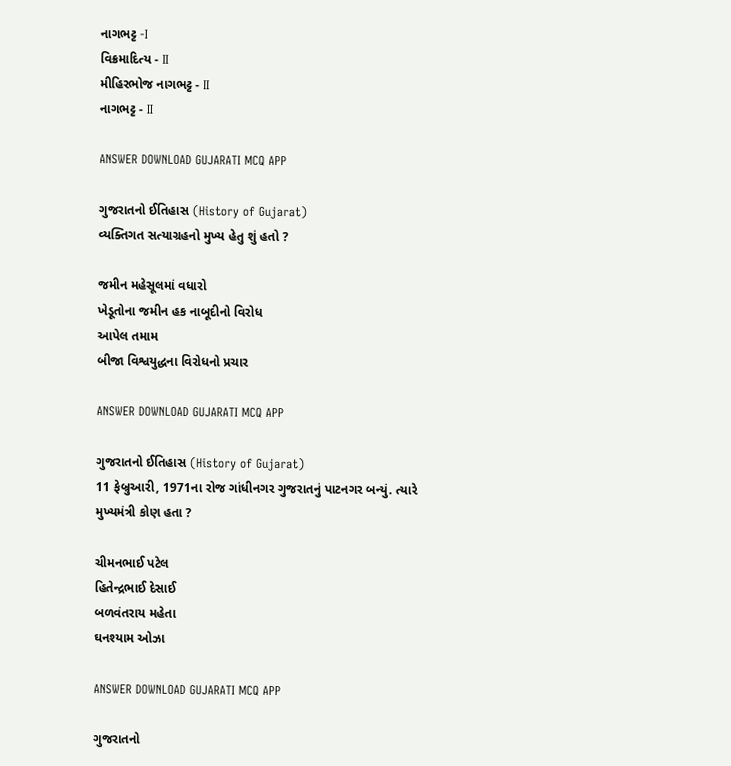નાગભટ્ટ -I
વિક્રમાદિત્ય - II
મીહિરભોજ નાગભટ્ટ - II
નાગભટ્ટ - II

ANSWER DOWNLOAD GUJARATI MCQ APP

ગુજરાતનો ઈતિહાસ (History of Gujarat)
વ્યક્તિગત સત્યાગ્રહનો મુખ્ય હેતુ શું હતો ?

જમીન મહેસૂલમાં વધારો
ખેડૂતોના જમીન હક નાબૂદીનો વિરોધ
આપેલ તમામ
બીજા વિશ્વયુદ્ધના વિરોધનો પ્રચાર

ANSWER DOWNLOAD GUJARATI MCQ APP

ગુજરાતનો ઈતિહાસ (History of Gujarat)
11 ફેબ્રુઆરી, 1971ના રોજ ગાંધીનગર ગુજરાતનું પાટનગર બન્યું. ત્યારે મુખ્યમંત્રી કોણ હતા ?

ચીમનભાઈ પટેલ
હિતેન્દ્રભાઈ દેસાઈ
બળવંતરાય મહેતા
ઘનશ્યામ ઓઝા

ANSWER DOWNLOAD GUJARATI MCQ APP

ગુજરાતનો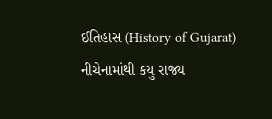ઈતિહાસ (History of Gujarat)
નીચેનામાંથી કયુ રાજ્ય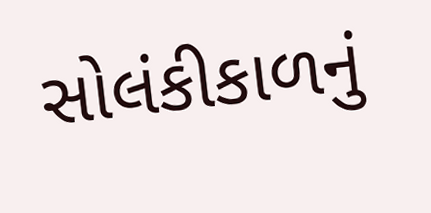સોલંકીકાળનું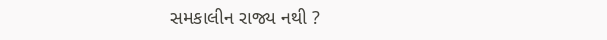સમકાલીન રાજ્ય નથી ?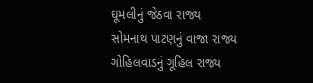ઘૂમલીનું જેઠવા રાજ્ય
સોમનાથ પાટણનું વાજા રાજ્ય
ગોહિલવાડનું ગૂહિલ રાજ્ય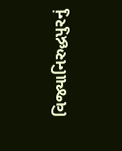વિજ્યાનિરુદ્ધપુરનું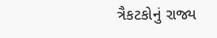ત્રૈકટકોનું રાજ્ય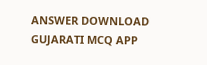ANSWER DOWNLOAD GUJARATI MCQ APP